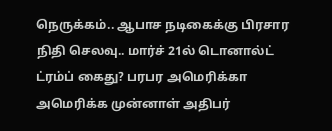நெருக்கம்.. ஆபாச நடிகைக்கு பிரசார நிதி செலவு.. மார்ச் 21ல் டொனால்ட் ட்ரம்ப் கைது? பரபர அமெரிக்கா
அமெரிக்க முன்னாள் அதிபர்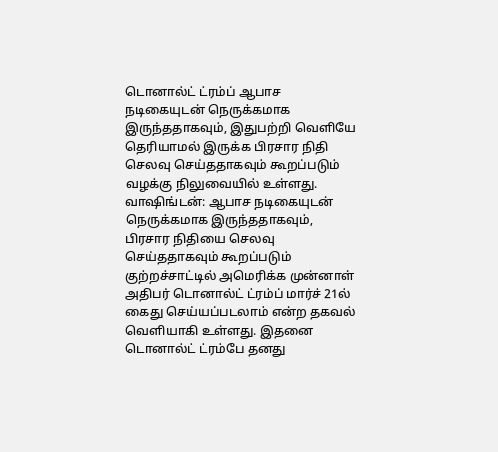டொனால்ட் ட்ரம்ப் ஆபாச நடிகையுடன் நெருக்கமாக இருந்ததாகவும், இதுபற்றி வெளியே தெரியாமல் இருக்க பிரசார நிதி செலவு செய்ததாகவும் கூறப்படும் வழக்கு நிலுவையில் உள்ளது.
வாஷிங்டன்: ஆபாச நடிகையுடன் நெருக்கமாக இருந்ததாகவும், பிரசார நிதியை செலவு செய்ததாகவும் கூறப்படும் குற்றச்சாட்டில் அமெரிக்க முன்னாள் அதிபர் டொனால்ட் ட்ரம்ப் மார்ச் 21ல் கைது செய்யப்படலாம் என்ற தகவல் வெளியாகி உள்ளது. இதனை டொனால்ட் ட்ரம்பே தனது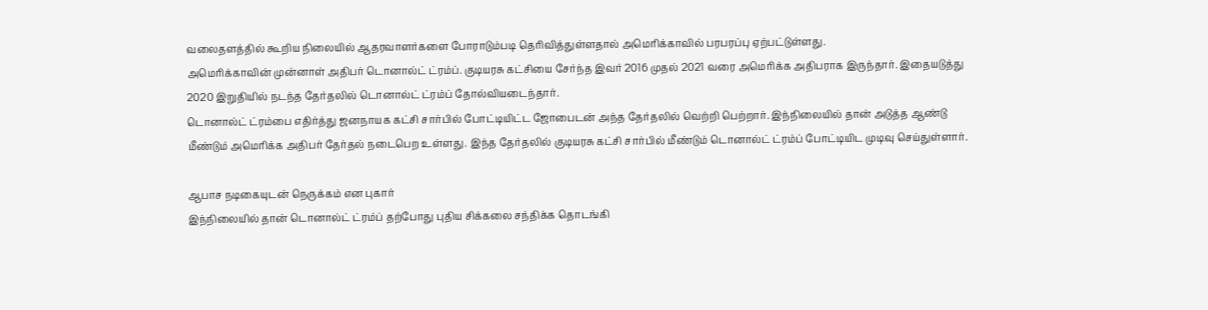வலைதளத்தில் கூறிய நிலையில் ஆதரவாளர்களை போராடும்படி தெரிவித்துள்ளதால் அமெரிக்காவில் பரபரப்பு ஏற்பட்டுள்ளது.
அமெரிக்காவின் முன்னாள் அதிபர் டொனால்ட் ட்ரம்ப். குடியரசு கட்சியை சேர்ந்த இவர் 2016 முதல் 2021 வரை அமெரிக்க அதிபராக இருந்தார். இதையடுத்து 2020 இறுதியில் நடந்த தேர்தலில் டொனால்ட் ட்ரம்ப் தோல்வியடைந்தார்.
டொனால்ட் ட்ரம்பை எதிர்த்து ஜனநாயக கட்சி சார்பில் போட்டியிட்ட ஜோபைடன் அந்த தேர்தலில் வெற்றி பெற்றார். இந்நிலையில் தான் அடுத்த ஆண்டு மீண்டும் அமெரிக்க அதிபர் தேர்தல் நடைபெற உள்ளது. இந்த தேர்தலில் குடியரசு கட்சி சார்பில் மீண்டும் டொனால்ட் ட்ரம்ப் போட்டியிட முடிவு செய்துள்ளார்.

ஆபாச நடிகையுடன் நெருக்கம் என புகார்
இந்நிலையில் தான் டொனால்ட் ட்ரம்ப் தற்போது புதிய சிக்கலை சந்திக்க தொடங்கி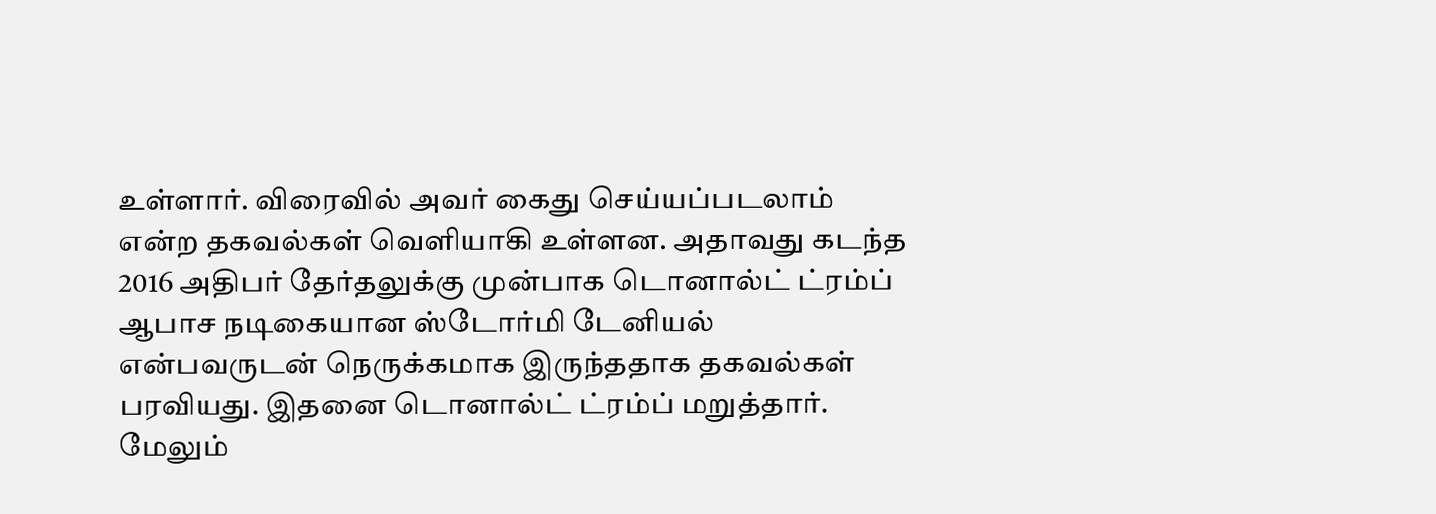உள்ளார். விரைவில் அவர் கைது செய்யப்படலாம் என்ற தகவல்கள் வெளியாகி உள்ளன. அதாவது கடந்த 2016 அதிபர் தேர்தலுக்கு முன்பாக டொனால்ட் ட்ரம்ப் ஆபாச நடிகையான ஸ்டோர்மி டேனியல் என்பவருடன் நெருக்கமாக இருந்ததாக தகவல்கள் பரவியது. இதனை டொனால்ட் ட்ரம்ப் மறுத்தார். மேலும்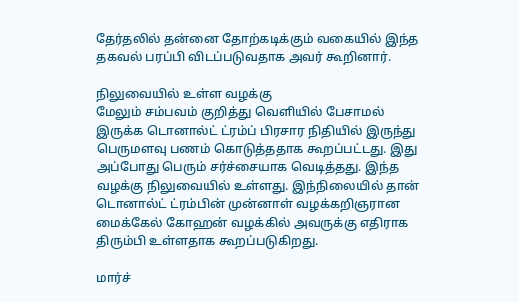தேர்தலில் தன்னை தோற்கடிக்கும் வகையில் இந்த தகவல் பரப்பி விடப்படுவதாக அவர் கூறினார்.

நிலுவையில் உள்ள வழக்கு
மேலும் சம்பவம் குறித்து வெளியில் பேசாமல் இருக்க டொனால்ட் ட்ரம்ப் பிரசார நிதியில் இருந்து பெருமளவு பணம் கொடுத்ததாக கூறப்பட்டது. இது அப்போது பெரும் சர்ச்சையாக வெடித்தது. இந்த வழக்கு நிலுவையில் உள்ளது. இந்நிலையில் தான் டொனால்ட் ட்ரம்பின் முன்னாள் வழக்கறிஞரான மைக்கேல் கோஹன் வழக்கில் அவருக்கு எதிராக திரும்பி உள்ளதாக கூறப்படுகிறது.

மார்ச்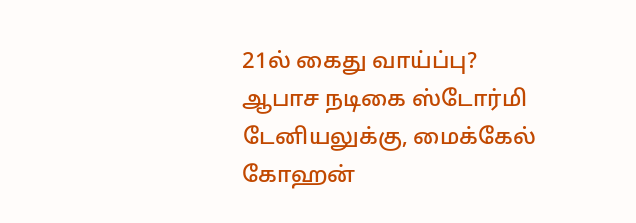21ல் கைது வாய்ப்பு?
ஆபாச நடிகை ஸ்டோர்மி டேனியலுக்கு, மைக்கேல் கோஹன்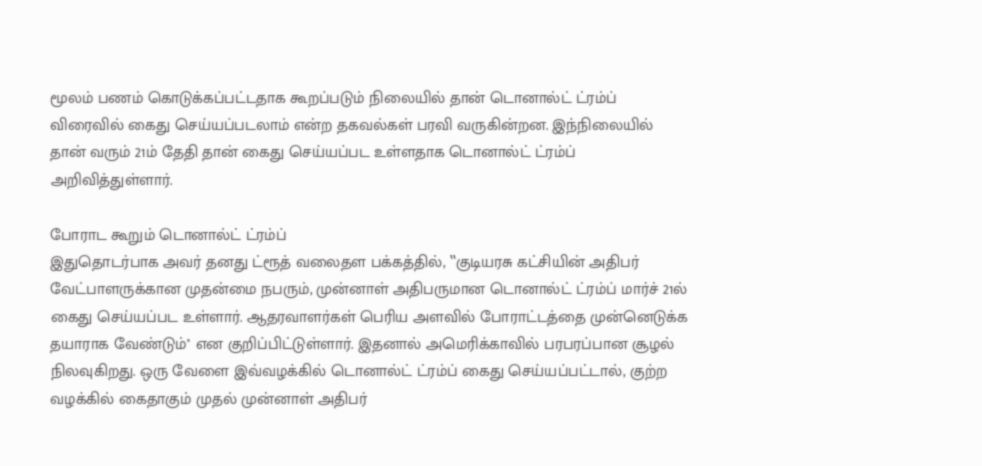மூலம் பணம் கொடுக்கப்பட்டதாக கூறப்படும் நிலையில் தான் டொனால்ட் ட்ரம்ப் விரைவில் கைது செய்யப்படலாம் என்ற தகவல்கள் பரவி வருகின்றன. இந்நிலையில் தான் வரும் 21ம் தேதி தான் கைது செய்யப்பட உள்ளதாக டொனால்ட் ட்ரம்ப் அறிவித்துள்ளார்.

போராட கூறும் டொனால்ட் ட்ரம்ப்
இதுதொடர்பாக அவர் தனது ட்ரூத் வலைதள பக்கத்தில், ‛‛குடியரசு கட்சியின் அதிபர் வேட்பாளருக்கான முதன்மை நபரும், முன்னாள் அதிபருமான டொனால்ட் ட்ரம்ப் மார்ச் 21ல் கைது செய்யப்பட உள்ளார். ஆதரவாளர்கள் பெரிய அளவில் போராட்டத்தை முன்னெடுக்க தயாராக வேண்டும்'' என குறிப்பிட்டுள்ளார். இதனால் அமெரிக்காவில் பரபரப்பான சூழல் நிலவுகிறது. ஒரு வேளை இவ்வழக்கில் டொனால்ட் ட்ரம்ப் கைது செய்யப்பட்டால், குற்ற வழக்கில் கைதாகும் முதல் முன்னாள் அதிபர்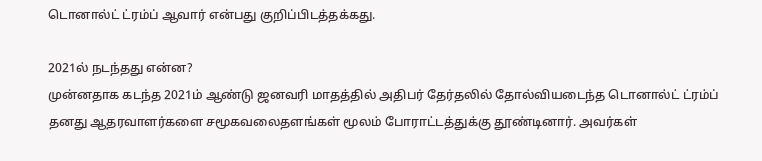டொனால்ட் ட்ரம்ப் ஆவார் என்பது குறிப்பிடத்தக்கது.

2021ல் நடந்தது என்ன?
முன்னதாக கடந்த 2021ம் ஆண்டு ஜனவரி மாதத்தில் அதிபர் தேர்தலில் தோல்வியடைந்த டொனால்ட் ட்ரம்ப் தனது ஆதரவாளர்களை சமூகவலைதளங்கள் மூலம் போராட்டத்துக்கு தூண்டினார். அவர்கள்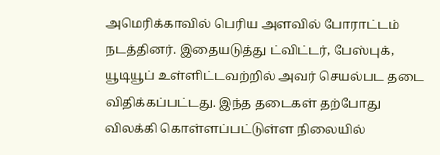அமெரிக்காவில் பெரிய அளவில் போராட்டம் நடத்தினர். இதையடுத்து ட்விட்டர், பேஸ்புக், யூடியூப் உள்ளிட்டவற்றில் அவர் செயல்பட தடை விதிக்கப்பட்டது. இந்த தடைகள் தற்போது விலக்கி கொள்ளப்பட்டுள்ள நிலையில்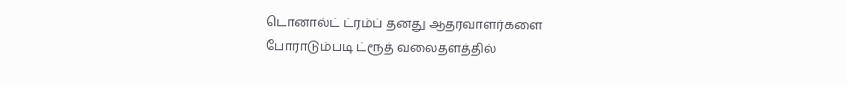டொனால்ட் ட்ரம்ப் தனது ஆதரவாளர்களை போராடும்படி ட்ரூத் வலைதளத்தில்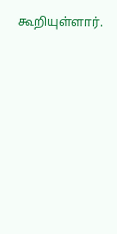கூறியுள்ளார்.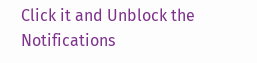Click it and Unblock the Notifications